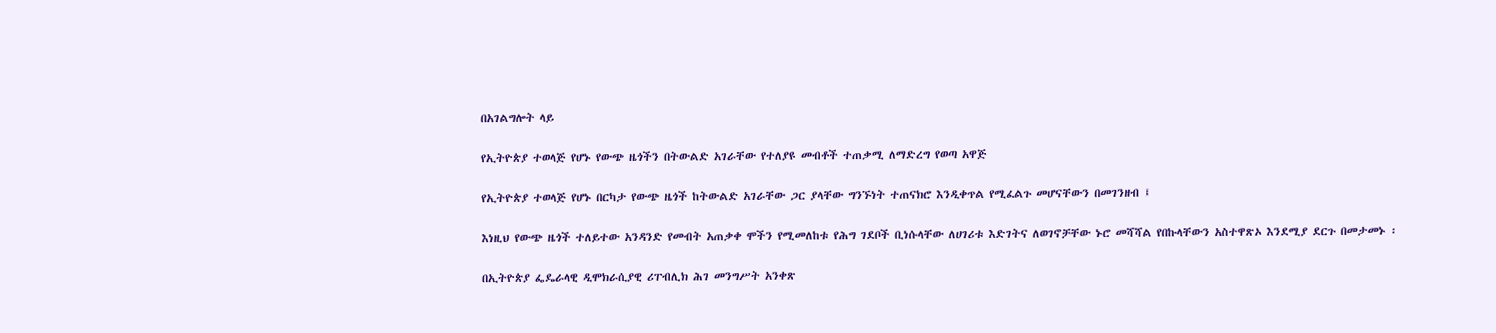በአገልግሎት ላይ

የኢትዮጵያ ተወላጅ የሆኑ የውጭ ዜጎችን በትውልድ አገራቸው የተለያዩ መብቶች ተጠቃሚ ለማድረግ የወጣ አዋጅ

የኢትዮጵያ ተወላጅ የሆኑ በርካታ የውጭ ዜጎች ከትውልድ አገራቸው ጋር ያላቸው ግንኙነት ተጠናክሮ እንዲቀጥል የሚፈልጉ መሆናቸውን በመገንዘብ ፤

እነዚህ የውጭ ዜጎች ተለይተው አንዳንድ የመብት አጠቃቀ ሞችን የሚመለከቱ የሕግ ገደቦች ቢነሱላቸው ለሀገሪቱ እድገትና ለወገኖቻቸው ኑሮ መሻሻል የበኩላቸውን አስተዋጽኦ እንደሚያ ደርጉ በመታመኑ ፡

በኢትዮጵያ ፌዴራላዊ ዲሞክራሲያዊ ሪፐብሊክ ሕገ መንግሥት አንቀጽ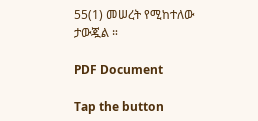55(1) መሠረት የሚከተለው ታውጇል ።

PDF Document

Tap the button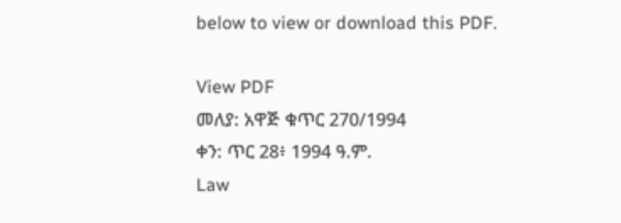below to view or download this PDF.

View PDF
መለያ: አዋጅ ቁጥር 270/1994
ቀን: ጥር 28፥ 1994 ዓ.ም.
Law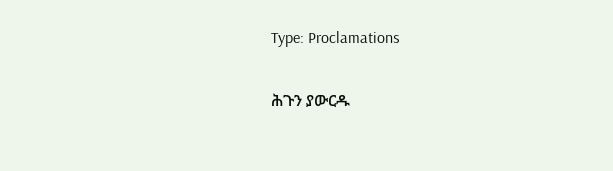Type: Proclamations

ሕጉን ያውርዱ